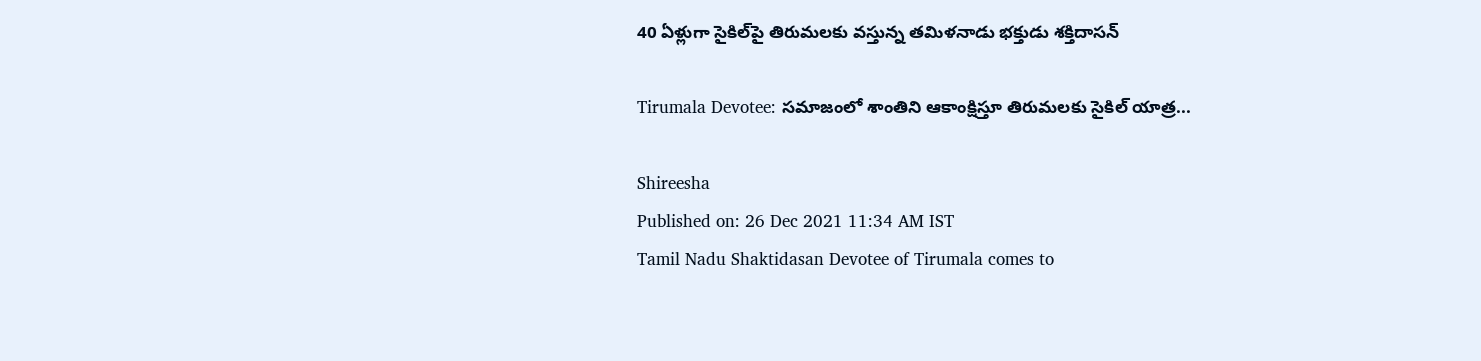40 ఏళ్లుగా సైకిల్‌పై తిరుమలకు వస్తున్న తమిళనాడు భక్తుడు శక్తిదాసన్

Tirumala Devotee: సమాజంలో శాంతిని ఆకాంక్షిస్తూ తిరుమలకు సైకిల్ యాత్ర...

Shireesha
Published on: 26 Dec 2021 11:34 AM IST
Tamil Nadu Shaktidasan Devotee of Tirumala comes to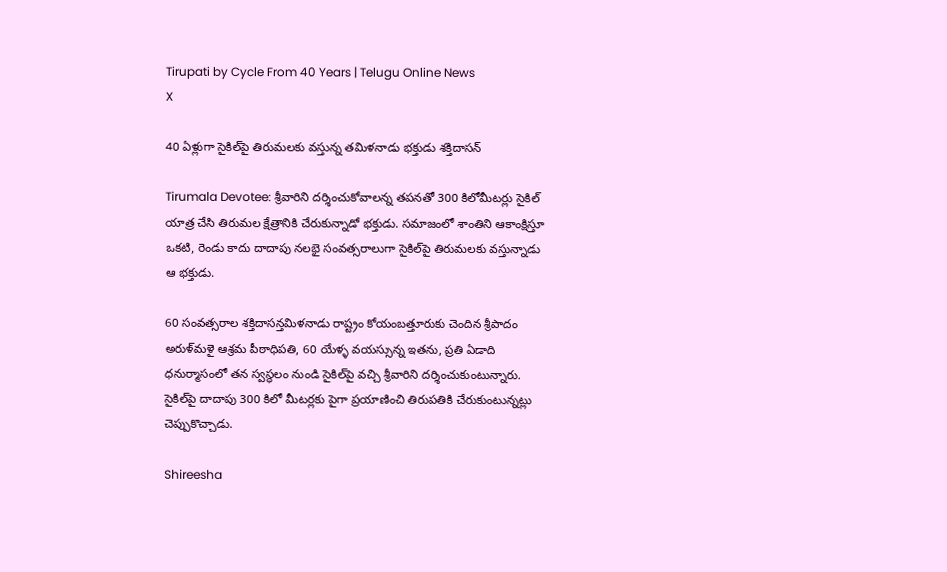Tirupati by Cycle From 40 Years | Telugu Online News
X

40 ఏళ్లుగా సైకిల్‌పై తిరుమలకు వస్తున్న తమిళనాడు భక్తుడు శక్తిదాసన్

Tirumala Devotee: శ్రీవారిని దర్శించుకోవాలన్న తపనతో 300 కిలోమీటర్లు సైకిల్ యాత్ర చేసి తిరుమల క్షేత్రానికి చేరుకున్నాడో భక్తుడు. సమాజంలో శాంతిని ఆకాంక్షిస్తూ ఒకటి, రెండు కాదు దాదాపు నలభై సంవత్సరాలుగా సైకిల్‌పై తిరుమలకు వస్తున్నాడు ఆ భక్తుడు.

60 సంవత్సరాల శక్తిదాసన్తమిళనాడు రాష్ట్రం కోయంబత్తూరుకు చెందిన శ్రీపాదం అరుళ్‌మళై ఆశ్రమ పీఠాధిపతి, 60 యేళ్ళ వయస్సున్న ఇతను, ప్రతి ఏడాది ధనుర్మాసంలో తన స్వస్థలం నుండి సైకిల్‌పై వచ్చి శ్రీవారిని దర్శించుకుంటున్నారు. సైకిల్‌పై దాదాపు 300 కిలో మీటర్లకు పైగా ప్రయాణించి తిరుపతికి చేరుకుంటున్నట్లు చెప్పుకొచ్చాడు.

Shireesha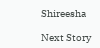Shireesha

Next Story